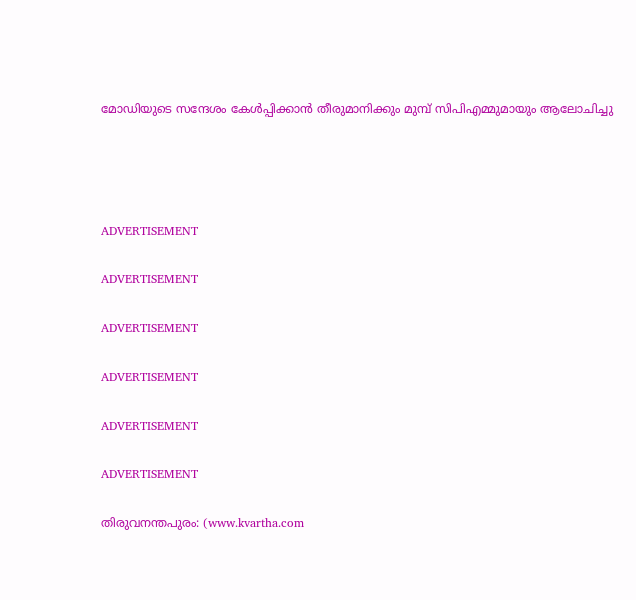മോഡിയുടെ സന്ദേശം കേള്‍പ്പിക്കാന്‍ തീരുമാനിക്കും മുമ്പ് സിപിഎമ്മുമായും ആലോചിച്ചു




ADVERTISEMENT

ADVERTISEMENT

ADVERTISEMENT

ADVERTISEMENT

ADVERTISEMENT

ADVERTISEMENT

തിരുവനന്തപുരം: (www.kvartha.com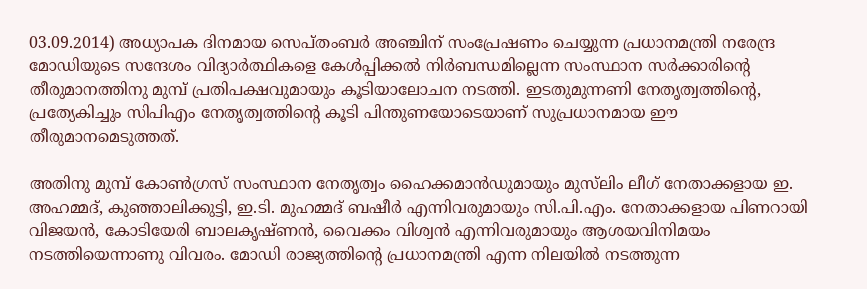03.09.2014) അധ്യാപക ദിനമായ സെപ്തംബര്‍ അഞ്ചിന് സംപ്രേഷണം ചെയ്യുന്ന പ്രധാനമന്ത്രി നരേന്ദ്ര മോഡിയുടെ സന്ദേശം വിദ്യാര്‍ത്ഥികളെ കേള്‍പ്പിക്കല്‍ നിര്‍ബന്ധമില്ലെന്ന സംസ്ഥാന സര്‍ക്കാരിന്റെ തീരുമാനത്തിനു മുമ്പ് പ്രതിപക്ഷവുമായും കൂടിയാലോചന നടത്തി. ഇടതുമുന്നണി നേതൃത്വത്തിന്റെ, പ്രത്യേകിച്ചും സിപിഎം നേതൃത്വത്തിന്റെ കൂടി പിന്തുണയോടെയാണ് സുപ്രധാനമായ ഈ തീരുമാനമെടുത്തത്.

അതിനു മുമ്പ് കോണ്‍ഗ്രസ് സംസ്ഥാന നേതൃത്വം ഹൈക്കമാന്‍ഡുമായും മുസ്‌ലിം ലീഗ് നേതാക്കളായ ഇ. അഹമ്മദ്, കുഞ്ഞാലിക്കുട്ടി, ഇ.ടി. മുഹമ്മദ് ബഷീര്‍ എന്നിവരുമായും സി.പി.എം. നേതാക്കളായ പിണറായി വിജയന്‍, കോടിയേരി ബാലകൃഷ്ണന്‍, വൈക്കം വിശ്വന്‍ എന്നിവരുമായും ആശയവിനിമയം നടത്തിയെന്നാണു വിവരം. മോഡി രാജ്യത്തിന്റെ പ്രധാനമന്ത്രി എന്ന നിലയില്‍ നടത്തുന്ന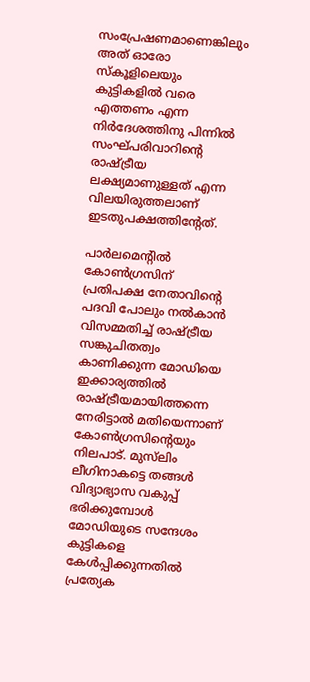സംപ്രേഷണമാണെങ്കിലും അത് ഓരോ സ്‌കൂളിലെയും കുട്ടികളില്‍ വരെ എത്തണം എന്ന നിര്‍ദേശത്തിനു പിന്നില്‍ സംഘ്പരിവാറിന്റെ രാഷ്ട്രീയ ലക്ഷ്യമാണുള്ളത് എന്ന വിലയിരുത്തലാണ് ഇടതുപക്ഷത്തിന്റേത്.

പാര്‍ലമെന്റില്‍ കോണ്‍ഗ്രസിന് പ്രതിപക്ഷ നേതാവിന്റെ പദവി പോലും നല്‍കാന്‍ വിസമ്മതിച്ച് രാഷ്ട്രീയ സങ്കുചിതത്വം കാണിക്കുന്ന മോഡിയെ ഇക്കാര്യത്തില്‍ രാഷ്ട്രീയമായിത്തന്നെ നേരിട്ടാല്‍ മതിയെന്നാണ് കോണ്‍ഗ്രസിന്റെയും നിലപാട്. മുസ്‌ലിം ലീഗിനാകട്ടെ തങ്ങള്‍ വിദ്യാഭ്യാസ വകുപ്പ് ഭരിക്കുമ്പോള്‍ മോഡിയുടെ സന്ദേശം കുട്ടികളെ കേള്‍പ്പിക്കുന്നതില്‍ പ്രത്യേക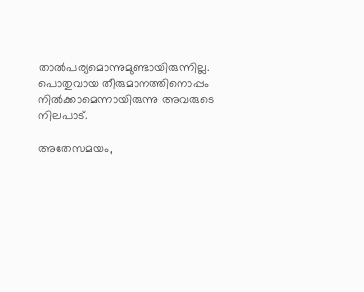താല്‍പര്യമൊന്നുമുണ്ടായിരുന്നില്ല. പൊതുവായ തീരുമാനത്തിനൊപ്പം നില്‍ക്കാമെന്നായിരുന്നു അവരുടെ നിലപാട്.

അതേസമയം,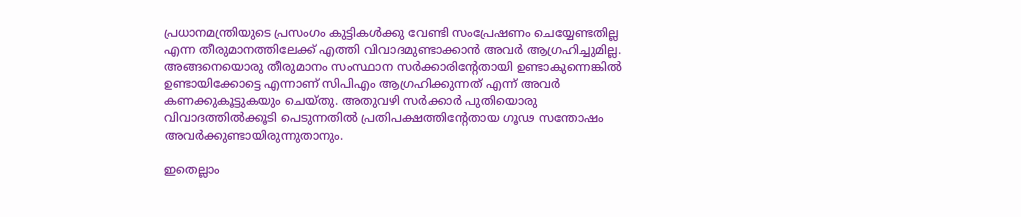പ്രധാനമന്ത്രിയുടെ പ്രസംഗം കുട്ടികള്‍ക്കു വേണ്ടി സംപ്രേഷണം ചെയ്യേണ്ടതില്ല എന്ന തീരുമാനത്തിലേക്ക് എത്തി വിവാദമുണ്ടാക്കാന്‍ അവര്‍ ആഗ്രഹിച്ചുമില്ല. അങ്ങനെയൊരു തീരുമാനം സംസ്ഥാന സര്‍ക്കാരിന്റേതായി ഉണ്ടാകുന്നെങ്കില്‍ ഉണ്ടായിക്കോട്ടെ എന്നാണ് സിപിഎം ആഗ്രഹിക്കുന്നത് എന്ന് അവര്‍ കണക്കുകൂട്ടുകയും ചെയ്തു. അതുവഴി സര്‍ക്കാര്‍ പുതിയൊരു വിവാദത്തില്‍ക്കൂടി പെടുന്നതില്‍ പ്രതിപക്ഷത്തിന്റേതായ ഗൂഢ സന്തോഷം അവര്‍ക്കുണ്ടായിരുന്നുതാനും.

ഇതെല്ലാം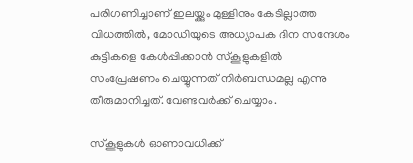പരിഗണിച്ചാണ് ഇലയ്ക്കും മുള്ളിനും കേടില്ലാത്ത വിധത്തില്‍, മോഡിയുടെ അധ്യാപക ദിന സന്ദേശം കുട്ടികളെ കേള്‍പ്പിക്കാന്‍ സ്‌കൂളുകളില്‍ സംപ്രേഷണം ചെയ്യുന്നത് നിര്‍ബന്ധമല്ല എന്നു തീരുമാനിച്ചത്. വേണ്ടവര്‍ക്ക് ചെയ്യാം.

സ്‌കൂളുകള്‍ ഓണാവധിക്ക്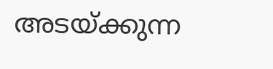അടയ്ക്കുന്ന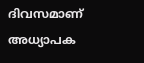ദിവസമാണ് അധ്യാപക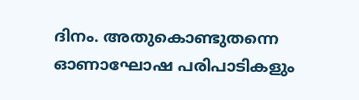ദിനം. അതുകൊണ്ടുതന്നെ ഓണാഘോഷ പരിപാടികളും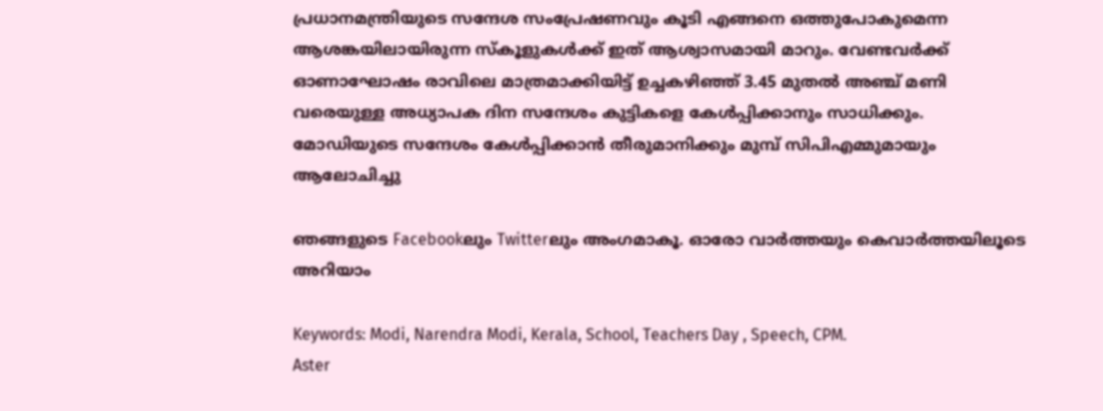പ്രധാനമന്ത്രിയുടെ സന്ദേശ സംപ്രേഷണവും കൂടി എങ്ങനെ ഒത്തുപോകുമെന്ന ആശങ്കയിലായിരുന്ന സ്‌കൂളുകള്‍ക്ക് ഇത് ആശ്വാസമായി മാറും. വേണ്ടവര്‍ക്ക് ഓണാഘോഷം രാവിലെ മാത്രമാക്കിയിട്ട് ഉച്ചകഴിഞ്ഞ് 3.45 മുതല്‍ അഞ്ച് മണി വരെയുള്ള അധ്യാപക ദിന സന്ദേശം കുട്ടികളെ കേള്‍പ്പിക്കാനും സാധിക്കും.
മോഡിയുടെ സന്ദേശം കേള്‍പ്പിക്കാന്‍ തീരുമാനിക്കും മുമ്പ് സിപിഎമ്മുമായും ആലോചിച്ചു

ഞങ്ങളുടെ Facebookലും Twitterലും അംഗമാകൂ. ഓരോ വാര്‍ത്തയും കെവാര്‍ത്തയിലൂടെ അറിയാം

Keywords: Modi, Narendra Modi, Kerala, School, Teachers Day , Speech, CPM.
Aster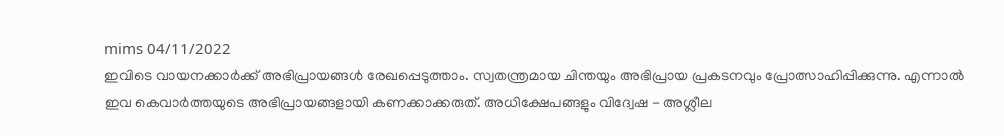mims 04/11/2022
ഇവിടെ വായനക്കാർക്ക് അഭിപ്രായങ്ങൾ രേഖപ്പെടുത്താം. സ്വതന്ത്രമായ ചിന്തയും അഭിപ്രായ പ്രകടനവും പ്രോത്സാഹിപ്പിക്കുന്നു. എന്നാൽ ഇവ കെവാർത്തയുടെ അഭിപ്രായങ്ങളായി കണക്കാക്കരുത്. അധിക്ഷേപങ്ങളും വിദ്വേഷ - അശ്ലീല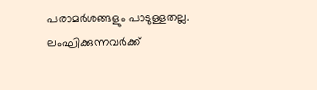പരാമർശങ്ങളും പാടുള്ളതല്ല. ലംഘിക്കുന്നവർക്ക്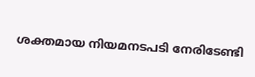ശക്തമായ നിയമനടപടി നേരിടേണ്ടി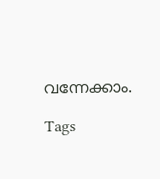വന്നേക്കാം.

Tags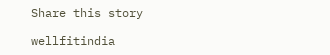Share this story

wellfitindia